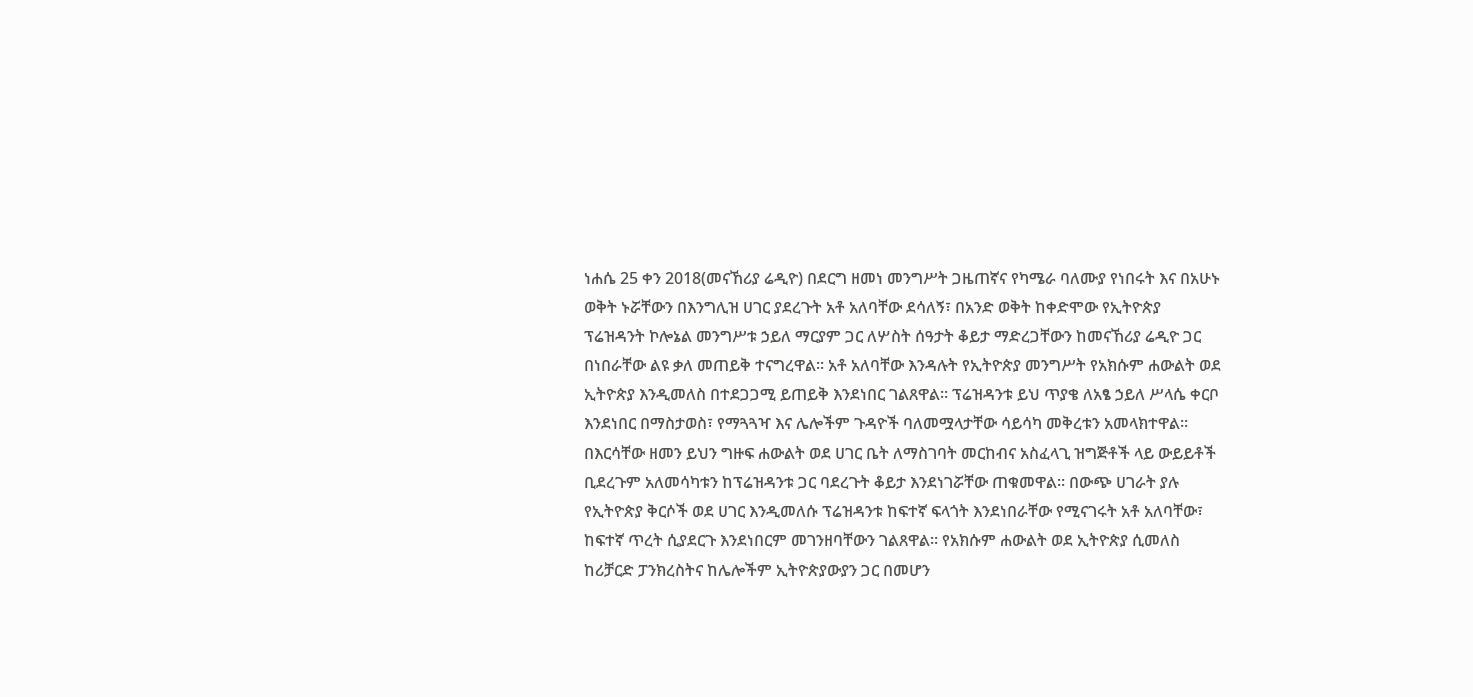ነሐሴ 25 ቀን 2018(መናኸሪያ ሬዲዮ) በደርግ ዘመነ መንግሥት ጋዜጠኛና የካሜራ ባለሙያ የነበሩት እና በአሁኑ ወቅት ኑሯቸውን በእንግሊዝ ሀገር ያደረጉት አቶ አለባቸው ደሳለኝ፣ በአንድ ወቅት ከቀድሞው የኢትዮጵያ ፕሬዝዳንት ኮሎኔል መንግሥቱ ኃይለ ማርያም ጋር ለሦስት ሰዓታት ቆይታ ማድረጋቸውን ከመናኸሪያ ሬዲዮ ጋር በነበራቸው ልዩ ቃለ መጠይቅ ተናግረዋል፡፡ አቶ አለባቸው እንዳሉት የኢትዮጵያ መንግሥት የአክሱም ሐውልት ወደ ኢትዮጵያ እንዲመለስ በተደጋጋሚ ይጠይቅ እንደነበር ገልጸዋል፡፡ ፕሬዝዳንቱ ይህ ጥያቄ ለአፄ ኃይለ ሥላሴ ቀርቦ እንደነበር በማስታወስ፣ የማጓጓዣ እና ሌሎችም ጉዳዮች ባለመሟላታቸው ሳይሳካ መቅረቱን አመላክተዋል፡፡ በእርሳቸው ዘመን ይህን ግዙፍ ሐውልት ወደ ሀገር ቤት ለማስገባት መርከብና አስፈላጊ ዝግጅቶች ላይ ውይይቶች ቢደረጉም አለመሳካቱን ከፕሬዝዳንቱ ጋር ባደረጉት ቆይታ እንደነገሯቸው ጠቁመዋል፡፡ በውጭ ሀገራት ያሉ የኢትዮጵያ ቅርሶች ወደ ሀገር እንዲመለሱ ፕሬዝዳንቱ ከፍተኛ ፍላጎት እንደነበራቸው የሚናገሩት አቶ አለባቸው፣ ከፍተኛ ጥረት ሲያደርጉ እንደነበርም መገንዘባቸውን ገልጸዋል፡፡ የአክሱም ሐውልት ወደ ኢትዮጵያ ሲመለስ ከሪቻርድ ፓንክረስትና ከሌሎችም ኢትዮጵያውያን ጋር በመሆን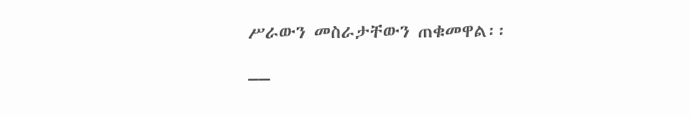ሥራውን መስራታቸውን ጠቁመዋል፡፡
__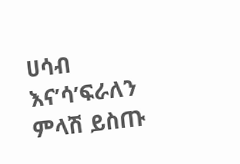ሀሳብ እና’ሳ’ፍራለን
ምላሽ ይስጡ